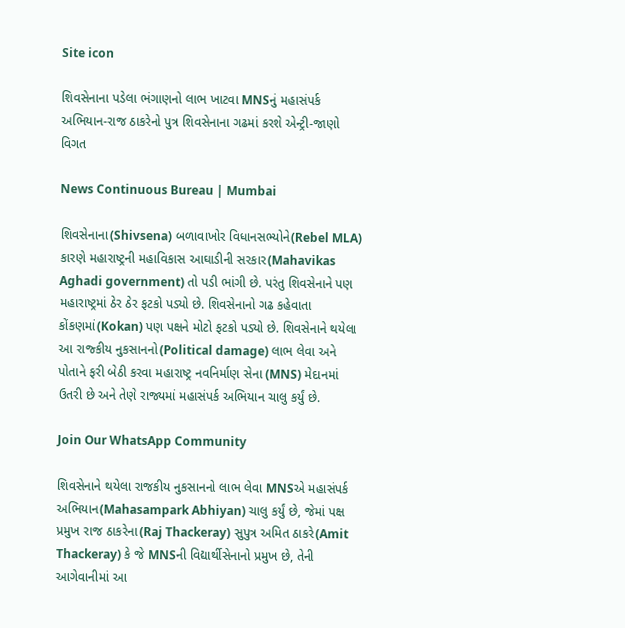Site icon

શિવસેનાના પડેલા ભંગાણનો લાભ ખાટવા MNSનું મહાસંપર્ક અભિયાન-રાજ ઠાકરેનો પુત્ર શિવસેનાના ગઢમાં કરશે એન્ટ્રી-જાણો વિગત

News Continuous Bureau | Mumbai

શિવસેનાના(Shivsena) બળાવાખોર વિધાનસભ્યોને(Rebel MLA) કારણે મહારાષ્ટ્રની મહાવિકાસ આઘાડીની સરકાર(Mahavikas Aghadi government) તો પડી ભાંગી છે. પરંતુ શિવસેનાને પણ મહારાષ્ટ્રમાં ઠેર ઠેર ફટકો પડ્યો છે. શિવસેનાનો ગઢ કહેવાતા કોંકણમાં(Kokan) પણ પક્ષને મોટો ફટકો પડ્યો છે. શિવસેનાને થયેલા આ રાજ્કીય નુકસાનનો(Political damage) લાભ લેવા અને પોતાને ફરી બેઠી કરવા મહારાષ્ટ્ર નવનિર્માણ સેના (MNS) મેદાનમાં ઉતરી છે અને તેણે રાજ્યમાં મહાસંપર્ક અભિયાન ચાલુ કર્યું છે.

Join Our WhatsApp Community

શિવસેનાને થયેલા રાજકીય નુકસાનનો લાભ લેવા MNSએ મહાસંપર્ક અભિયાન(Mahasampark Abhiyan) ચાલુ કર્યું છે, જેમાં પક્ષ પ્રમુખ રાજ ઠાકરેના(Raj Thackeray) સુપુત્ર અમિત ઠાકરે(Amit Thackeray) કે જે MNSની વિદ્યાર્થીસેનાનો પ્રમુખ છે, તેની આગેવાનીમાં આ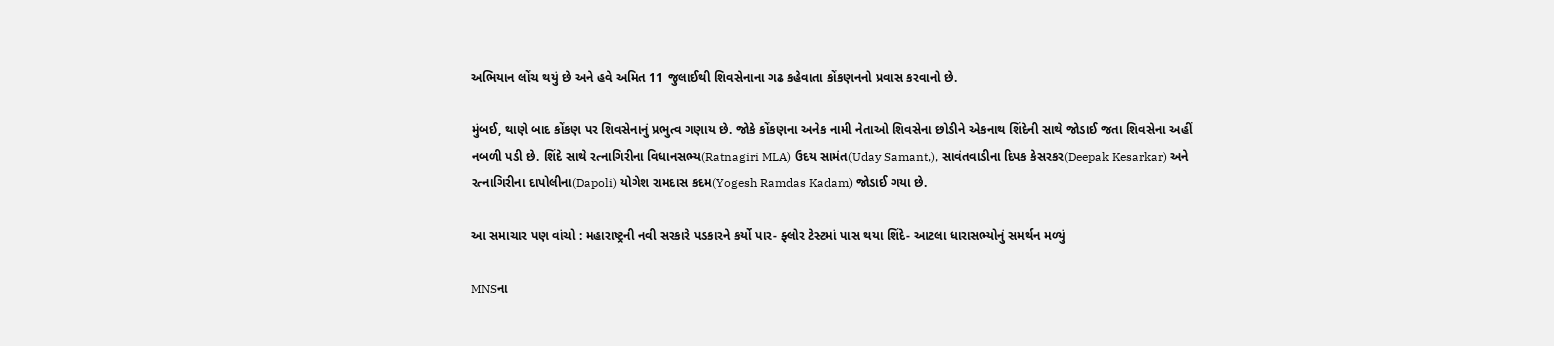અભિયાન લોંચ થયું છે અને હવે અમિત 11 જુલાઈથી શિવસેનાના ગઢ કહેવાતા કોંકણનનો પ્રવાસ કરવાનો છે.

મુંબઈ, થાણે બાદ કોંકણ પર શિવસેનાનું પ્રભુત્વ ગણાય છે. જોકે કોંકણના અનેક નામી નેતાઓ શિવસેના છોડીને એકનાથ શિંદેની સાથે જોડાઈ જતા શિવસેના અહીં નબળી પડી છે. શિંદે સાથે રત્નાગિરીના વિધાનસભ્ય(Ratnagiri MLA) ઉદય સામંત(Uday Samant,), સાવંતવાડીના દિપક કેસરકર(Deepak Kesarkar) અને રત્નાગિરીના દાપોલીના(Dapoli) યોગેશ રામદાસ કદમ(Yogesh Ramdas Kadam) જોડાઈ ગયા છે.

આ સમાચાર પણ વાંચો : મહારાષ્ટ્રની નવી સરકારે પડકારને કર્યો પાર- ફ્લોર ટેસ્ટમાં પાસ થયા શિંદે- આટલા ધારાસભ્યોનું સમર્થન મળ્યું

MNSના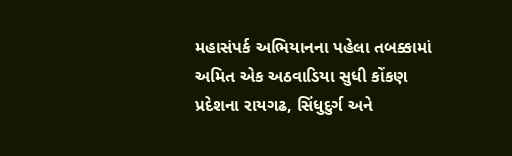મહાસંપર્ક અભિયાનના પહેલા તબક્કામાં અમિત એક અઠવાડિયા સુધી કોંકણ પ્રદેશના રાયગઢ, સિંધુદુર્ગ અને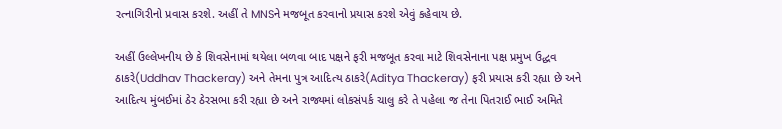રત્નાગિરીનો પ્રવાસ કરશે. અહીં તે MNSને મજબૂત કરવાનો પ્રયાસ કરશે એવું કહેવાય છે.

અહીં ઉલ્લેખનીય છે કે શિવસેનામાં થયેલા બળવા બાદ પક્ષને ફરી મજબૂત કરવા માટે શિવસેનાના પક્ષ પ્રમુખ ઉદ્ધવ ઠાકરે(Uddhav Thackeray) અને તેમના પુત્ર આદિત્ય ઠાકરે(Aditya Thackeray) ફરી પ્રયાસ કરી રહ્યા છે અને આદિત્ય મુંબઈમાં ઠેર ઠેરસભા કરી રહ્યા છે અને રાજ્યમાં લોકસંપર્ક ચાલુ કરે તે પહેલા જ તેના પિતરાઈ ભાઈ અમિતે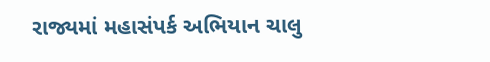રાજ્યમાં મહાસંપર્ક અભિયાન ચાલુ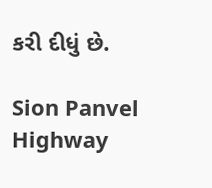કરી દીધું છે.

Sion Panvel Highway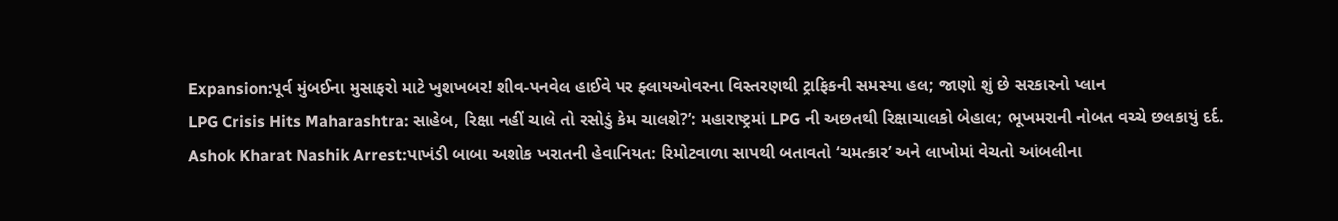Expansion:પૂર્વ મુંબઈના મુસાફરો માટે ખુશખબર! શીવ-પનવેલ હાઈવે પર ફ્લાયઓવરના વિસ્તરણથી ટ્રાફિકની સમસ્યા હલ; જાણો શું છે સરકારનો પ્લાન
LPG Crisis Hits Maharashtra: સાહેબ, રિક્ષા નહીં ચાલે તો રસોડું કેમ ચાલશે?’: મહારાષ્ટ્રમાં LPG ની અછતથી રિક્ષાચાલકો બેહાલ; ભૂખમરાની નોબત વચ્ચે છલકાયું દર્દ.
Ashok Kharat Nashik Arrest:પાખંડી બાબા અશોક ખરાતની હેવાનિયત: રિમોટવાળા સાપથી બતાવતો ‘ચમત્કાર’ અને લાખોમાં વેચતો આંબલીના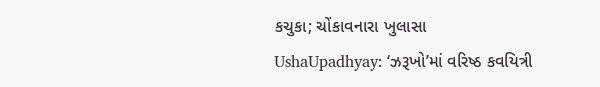કચુકા; ચોંકાવનારા ખુલાસા
UshaUpadhyay: ‘ઝરૂખો’માં વરિષ્ઠ કવયિત્રી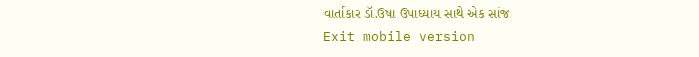વાર્તાકાર ડૉ.ઉષા ઉપાધ્યાય સાથે એક સાંજ
Exit mobile version